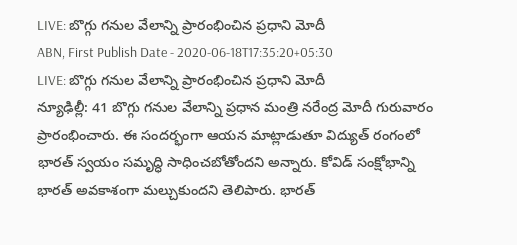LIVE: బొగ్గు గనుల వేలాన్ని ప్రారంభించిన ప్రధాని మోదీ
ABN, First Publish Date - 2020-06-18T17:35:20+05:30
LIVE: బొగ్గు గనుల వేలాన్ని ప్రారంభించిన ప్రధాని మోదీ
న్యూఢిల్లీ: 41 బొగ్గు గనుల వేలాన్ని ప్రధాన మంత్రి నరేంద్ర మోదీ గురువారం ప్రారంభించారు. ఈ సందర్భంగా ఆయన మాట్లాడుతూ విద్యుత్ రంగంలో భారత్ స్వయం సమృద్ధి సాధించబోతోందని అన్నారు. కోవిడ్ సంక్షోభాన్ని భారత్ అవకాశంగా మల్చుకుందని తెలిపారు. భారత్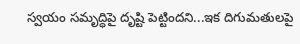స్వయం సమృద్ధిపై దృష్టి పెట్టిందని...ఇక దిగుమతులపై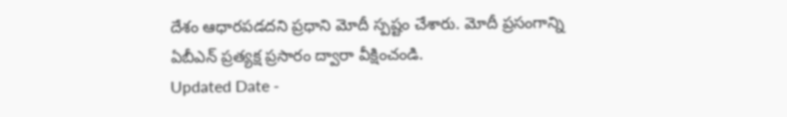దేశం ఆధారపడదని ప్రధాని మోదీ స్పష్టం చేశారు. మోదీ ప్రసంగాన్ని ఏబీఎన్ ప్రత్యక్ష ప్రసారం ద్వారా వీక్షించండి.
Updated Date -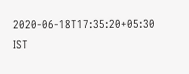2020-06-18T17:35:20+05:30 IST